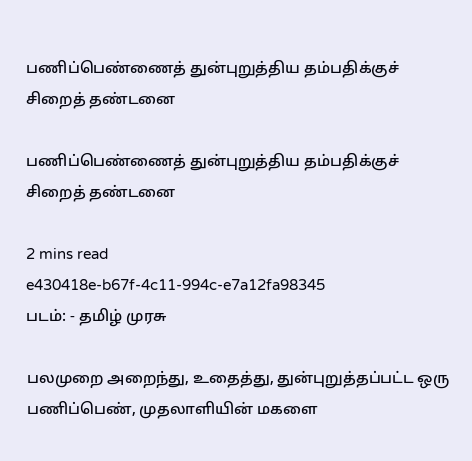பணிப்பெண்ணைத் துன்புறுத்திய தம்பதிக்குச் சிறைத் தண்டனை

பணிப்பெண்ணைத் துன்புறுத்திய தம்பதிக்குச் சிறைத் தண்டனை

2 mins read
e430418e-b67f-4c11-994c-e7a12fa98345
படம்: - தமிழ் முரசு

பலமுறை அறைந்து, உதைத்து, துன்புறுத்தப்பட்ட ஒரு பணிப்பெண், முதலாளியின் மகளை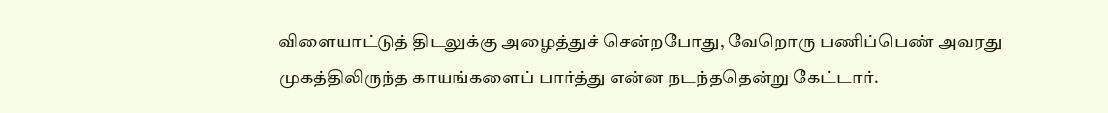விளையாட்டுத் திடலுக்கு அழைத்துச் சென்றபோது, வேறொரு பணிப்பெண் அவரது முகத்திலிருந்த காயங்களைப் பார்த்து என்ன நடந்ததென்று கேட்டார்.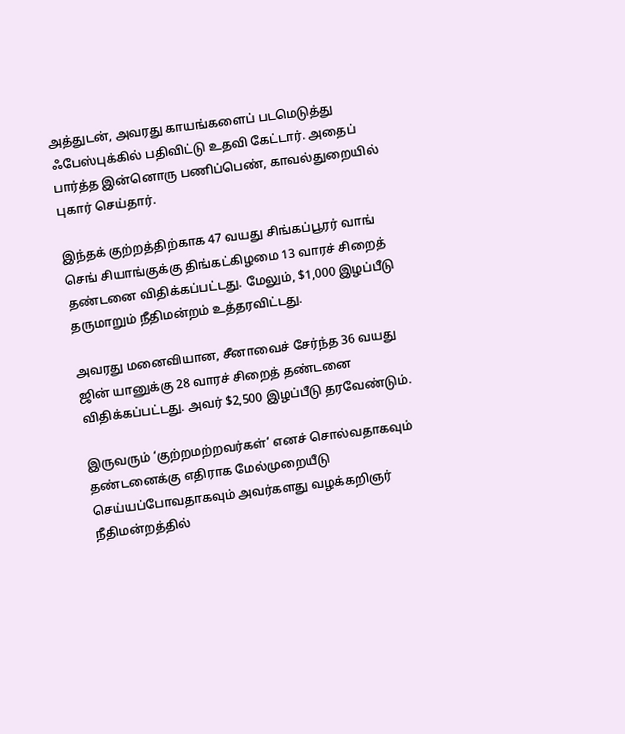அத்துடன், அவரது காயங்களைப் படமெடுத்து ஃபேஸ்புக்கில் பதிவிட்டு உதவி கேட்டார். அதைப் பார்த்த இன்னொரு பணிப்பெண், காவல்துறையில் புகார் செய்தார்.

இந்தக் குற்றத்திற்காக 47 வயது சிங்கப்பூரர் வாங் செங் சியாங்குக்கு திங்கட்கிழமை 13 வாரச் சிறைத் தண்டனை விதிக்கப்பட்டது. மேலும், $1,000 இழப்பீடு தருமாறும் நீதிமன்றம் உத்தரவிட்டது.

அவரது மனைவியான, சீனாவைச் சேர்ந்த 36 வயது ஜின் யானுக்கு 28 வாரச் சிறைத் தண்டனை விதிக்கப்பட்டது. அவர் $2,500 இழப்பீடு தரவேண்டும்.

இருவரும் ‘குற்றமற்றவர்கள்’ எனச் சொல்வதாகவும் தண்டனைக்கு எதிராக மேல்முறையீடு செய்யப்போவதாகவும் அவர்களது வழக்கறிஞர் நீதிமன்றத்தில்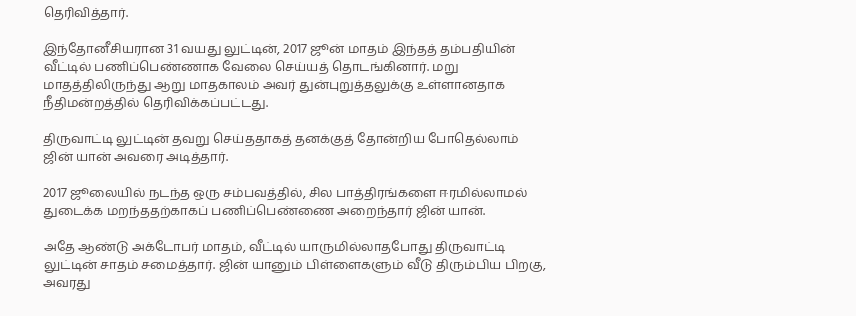தெரிவித்தார்.

இந்தோனீசியரான 31 வயது லுட்டின், 2017 ஜூன் மாதம் இந்தத் தம்பதியின் வீட்டில் பணிப்பெண்ணாக வேலை செய்யத் தொடங்கினார். மறு மாதத்திலிருந்து ஆறு மாதகாலம் அவர் துன்புறுத்தலுக்கு உள்ளானதாக நீதிமன்றத்தில் தெரிவிக்கப்பட்டது.

திருவாட்டி லுட்டின் தவறு செய்ததாகத் தனக்குத் தோன்றிய போதெல்லாம் ஜின் யான் அவரை அடித்தார்.

2017 ஜூலையில் நடந்த ஒரு சம்பவத்தில், சில பாத்திரங்களை ஈரமில்லாமல் துடைக்க மறந்ததற்காகப் பணிப்பெண்ணை அறைந்தார் ஜின் யான்.

அதே ஆண்டு அக்டோபர் மாதம், வீட்டில் யாருமில்லாதபோது திருவாட்டி லுட்டின் சாதம் சமைத்தார். ஜின் யானும் பிள்ளைகளும் வீடு திரும்பிய பிறகு, அவரது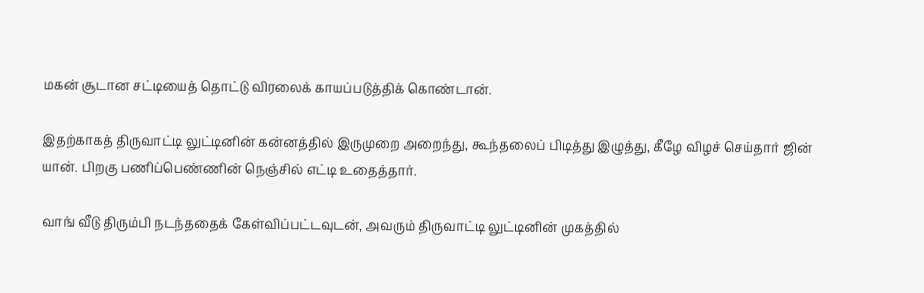மகன் சூடான சட்டியைத் தொட்டு விரலைக் காயப்படுத்திக் கொண்டான்.

இதற்காகத் திருவாட்டி லுட்டினின் கன்னத்தில் இருமுறை அறைந்து, கூந்தலைப் பிடித்து இழுத்து, கீழே விழச் செய்தார் ஜின் யான். பிறகு பணிப்பெண்ணின் நெஞ்சில் எட்டி உதைத்தார்.

வாங் வீடு திரும்பி நடந்ததைக் கேள்விப்பட்டவுடன், அவரும் திருவாட்டி லுட்டினின் முகத்தில்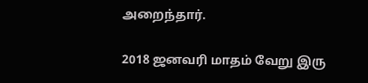அறைந்தார்.

2018 ஜனவரி மாதம் வேறு இரு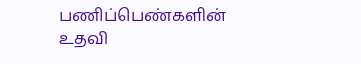பணிப்பெண்களின் உதவி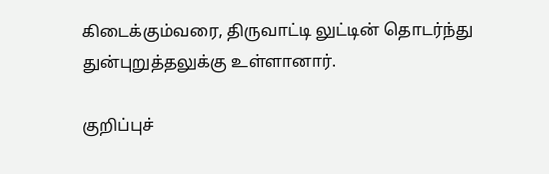கிடைக்கும்வரை, திருவாட்டி லுட்டின் தொடர்ந்து துன்புறுத்தலுக்கு உள்ளானார்.

குறிப்புச்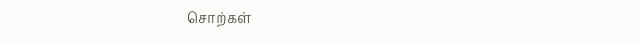சொற்கள்